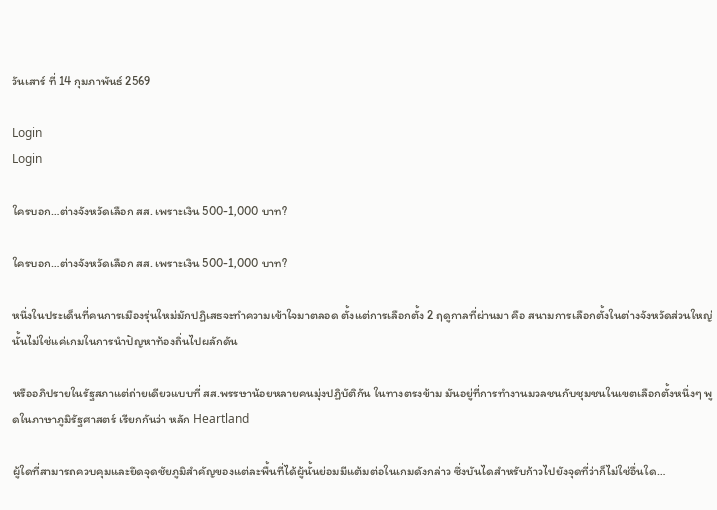วันเสาร์ ที่ 14 กุมภาพันธ์ 2569

Login
Login

ใครบอก…ต่างจังหวัดเลือก สส. เพราะเงิน 500-1,000 บาท?

ใครบอก…ต่างจังหวัดเลือก สส. เพราะเงิน 500-1,000 บาท?

หนึ่งในประเด็นที่คนการเมืองรุ่นใหม่มักปฏิเสธจะทำความเข้าใจมาตลอด ตั้งแต่การเลือกตั้ง 2 ฤดูกาลที่ผ่านมา คือ สนามการเลือกตั้งในต่างจังหวัดส่วนใหญ่นั้นไม่ใช่แค่เกมในการนำปัญหาท้องถิ่นไปผลักดัน

หรืออภิปรายในรัฐสภาแต่ถ่ายเดียวแบบที่ สส.พรรษาน้อยหลายคนมุ่งปฏิบัติกัน ในทางตรงข้าม มันอยู่ที่การทำงานมวลชนกับชุมชนในเขตเลือกตั้งหนึ่งๆ พูดในภาษาภูมิรัฐศาสตร์ เรียกกันว่า หลัก Heartland

ผู้ใดที่สามารถควบคุมและยึดจุดชัยภูมิสำคัญของแต่ละพื้นที่ได้ผู้นั้นย่อมมีแต้มต่อในเกมดังกล่าว ซึ่งบันไดสำหรับก้าวไปยังจุดที่ว่าก็ไม่ใช่อื่นใด…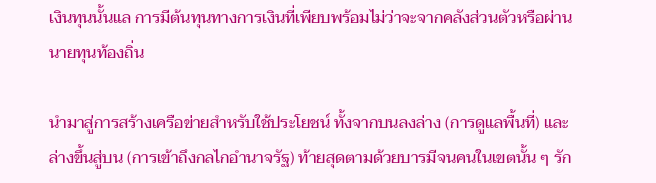เงินทุนนั้นแล การมีต้นทุนทางการเงินที่เพียบพร้อมไม่ว่าจะจากคลังส่วนตัวหรือผ่านนายทุนท้องถิ่น

นำมาสู่การสร้างเครือข่ายสำหรับใช้ประโยชน์ ทั้งจากบนลงล่าง (การดูแลพื้นที่) และล่างขึ้นสู่บน (การเข้าถึงกลไกอำนาจรัฐ) ท้ายสุดตามด้วยบารมีจนคนในเขตนั้น ๆ รัก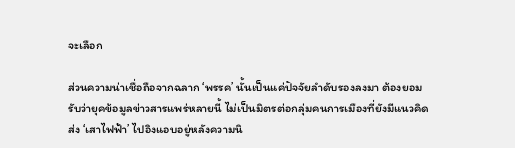จะเลือก

ส่วนความน่าเชื่อถือจากฉลาก ‘พรรค’ นั้นเป็นแค่ปัจจัยลำดับรองลงมา ต้องยอมรับว่ายุคข้อมูลข่าวสารแพร่หลายนี้ ไม่เป็นมิตรต่อกลุ่มคนการเมืองที่ยังมีแนวคิดส่ง ‘เสาไฟฟ้า’ ไปอิงแอบอยู่หลังความนิ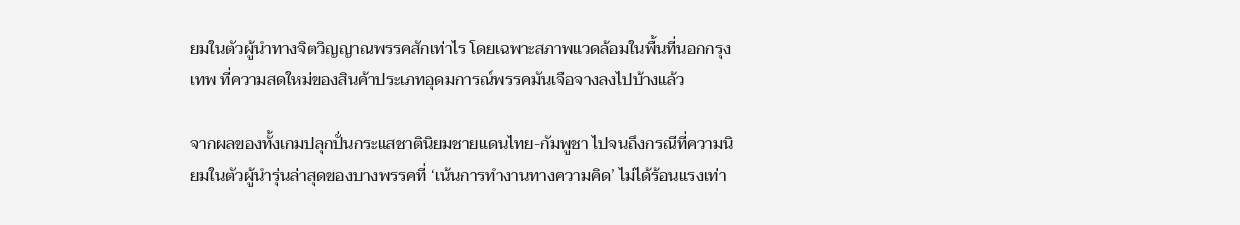ยมในตัวผู้นำทางจิตวิญญาณพรรคสักเท่าไร โดยเฉพาะสภาพแวดล้อมในพื้นที่นอกกรุงเทพ ที่ความสดใหม่ของสินค้าประเภทอุดมการณ์พรรคมันเจือจางลงไปบ้างแล้ว

จากผลของทั้งเกมปลุกปั่นกระแสชาตินิยมชายแดนไทย-กัมพูชา ไปจนถึงกรณีที่ความนิยมในตัวผู้นำรุ่นล่าสุดของบางพรรคที่ ‘เน้นการทำงานทางความคิด’ ไม่ได้ร้อนแรงเท่า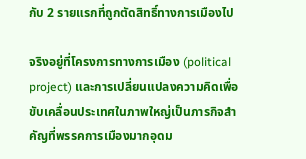กับ 2 รายแรกที่ถูกตัดสิทธิ์ทางการเมืองไป

จริงอยู่ที่โครงการทางการเมือง (political project) และการเปลี่ยนแปลงความคิดเพื่อขับเคลื่อนประเทศในภาพใหญ่เป็นภารกิจสำคัญที่พรรคการเมืองมากอุดม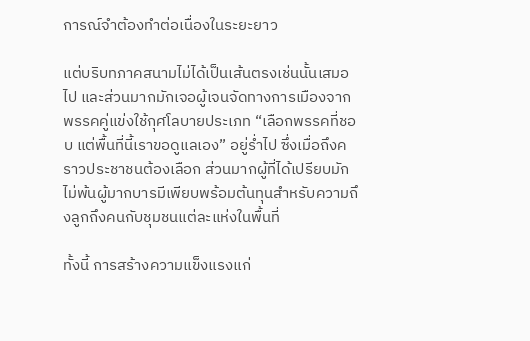การณ์จำต้องทำต่อเนื่องในระยะยาว

แต่บริบทภาคสนามไม่ได้เป็นเส้นตรงเช่นนั้นเสมอไป และส่วนมากมักเจอผู้เจนจัดทางการเมืองจากพรรคคู่แข่งใช้กุศโลบายประเภท “เลือกพรรคที่ชอบ แต่พื้นที่นี้เราขอดูแลเอง” อยู่ร่ำไป ซึ่งเมื่อถึงคราวประชาชนต้องเลือก ส่วนมากผู้ที่ได้เปรียบมักไม่พ้นผู้มากบารมีเพียบพร้อมต้นทุนสำหรับความถึงลูกถึงคนกับชุมชนแต่ละแห่งในพื้นที่

ทั้งนี้ การสร้างความแข็งแรงแก่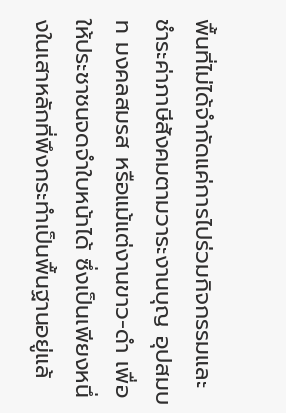พื้นที่ไม่ได้จำกัดแค่การไปร่วมกิจกรรมและชำระค่าภาษีสังคมตามวาระงานบุญ อุปสมบท มงคลสมรส หรือแม้แต่งานขาว-ดำ เพื่อให้ประชาชนจดจำใบหน้าได้ ซึ่งเป็นเพียงหนึ่งในเสาหลักที่พึงกระทำเป็นพื้นฐานอยู่แล้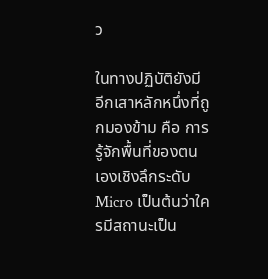ว

ในทางปฏิบัติยังมีอีกเสาหลักหนึ่งที่ถูกมองข้าม คือ การรู้จักพื้นที่ของตนเองเชิงลึกระดับ Micro เป็นต้นว่าใครมีสถานะเป็น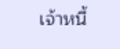เจ้าหนี้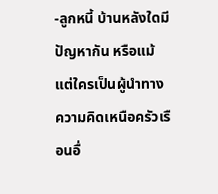-ลูกหนี้ บ้านหลังใดมีปัญหากัน หรือแม้แต่ใครเป็นผู้นำทางความคิดเหนือครัวเรือนอื่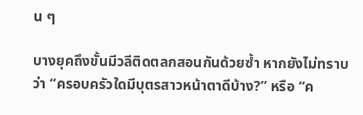น ๆ

บางยุคถึงขั้นมีวลีติดตลกสอนกันด้วยซ้ำ หากยังไม่ทราบว่า “ครอบครัวใดมีบุตรสาวหน้าตาดีบ้าง?” หรือ “ค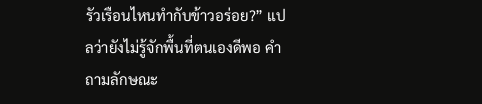รัวเรือนไหนทำกับข้าวอร่อย?” แปลว่ายังไม่รู้จักพื้นที่ตนเองดีพอ คำถามลักษณะ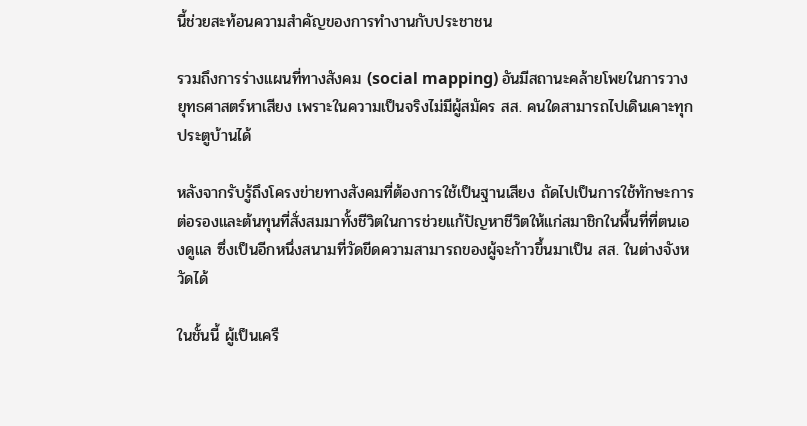นี้ช่วยสะท้อนความสำคัญของการทำงานกับประชาชน

รวมถึงการร่างแผนที่ทางสังคม (social mapping) อันมีสถานะคล้ายโพยในการวางยุทธศาสตร์หาเสียง เพราะในความเป็นจริงไม่มีผู้สมัคร สส. คนใดสามารถไปเดินเคาะทุกประตูบ้านได้

หลังจากรับรู้ถึงโครงข่ายทางสังคมที่ต้องการใช้เป็นฐานเสียง ถัดไปเป็นการใช้ทักษะการต่อรองและต้นทุนที่สั่งสมมาทั้งชีวิตในการช่วยแก้ปัญหาชีวิตให้แก่สมาชิกในพื้นที่ที่ตนเองดูแล ซึ่งเป็นอีกหนึ่งสนามที่วัดขีดความสามารถของผู้จะก้าวขึ้นมาเป็น สส. ในต่างจังหวัดได้

ในชั้นนี้ ผู้เป็นเครื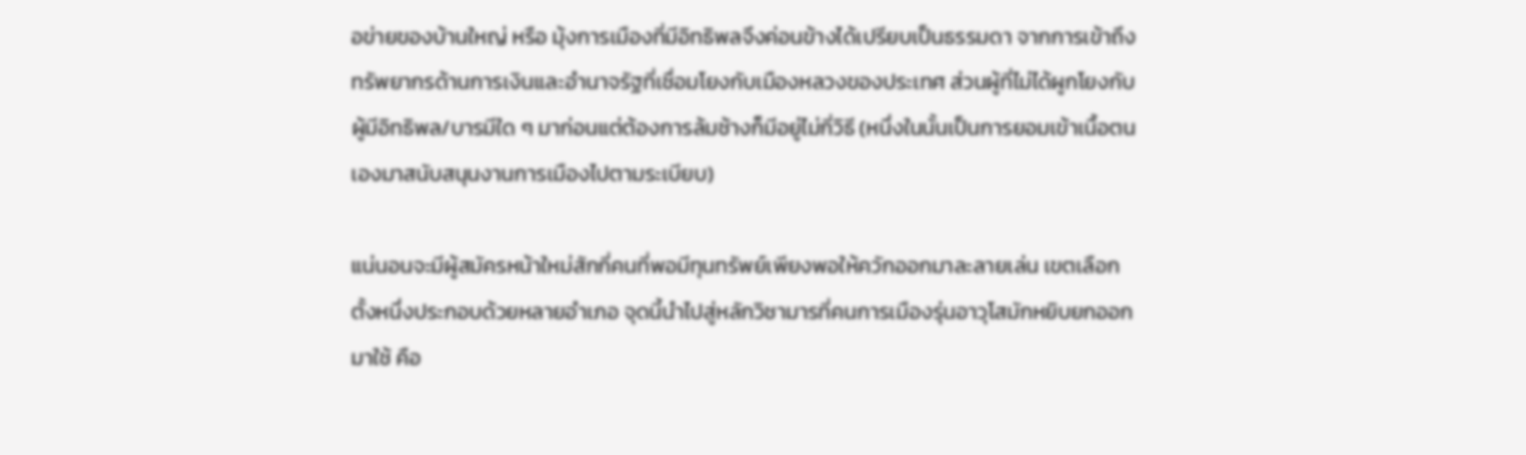อข่ายของบ้านใหญ่ หรือ มุ้งการเมืองที่มีอิทธิพลจึงค่อนข้างได้เปรียบเป็นธรรมดา จากการเข้าถึงทรัพยากรด้านการเงินและอำนาจรัฐที่เชื่อมโยงกับเมืองหลวงของประเทศ ส่วนผู้ที่ไม่ได้ผูกโยงกับผู้มีอิทธิพล/บารมีใด ๆ มาก่อนแต่ต้องการล้มช้างก็มีอยู่ไม่กี่วิธี (หนึ่งในนั้นเป็นการยอมเข้าเนื้อตนเองมาสนับสนุนงานการเมืองไปตามระเบียบ)

แน่นอนจะมีผู้สมัครหน้าใหม่สักกี่คนที่พอมีทุนทรัพย์เพียงพอให้ควักออกมาละลายเล่น เขตเลือกตั้งหนึ่งประกอบด้วยหลายอำเภอ จุดนี้นำไปสู่หลักวิชามารที่คนการเมืองรุ่นอาวุโสมักหยิบยกออกมาใช้ คือ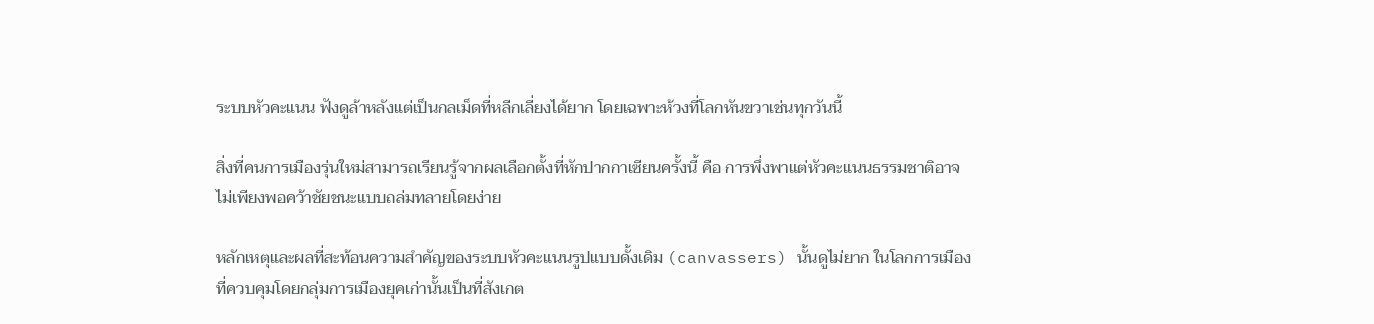ระบบหัวคะแนน ฟังดูล้าหลังแต่เป็นกลเม็ดที่หลีกเลี่ยงได้ยาก โดยเฉพาะห้วงที่โลกหันขวาเช่นทุกวันนี้

สิ่งที่คนการเมืองรุ่นใหม่สามารถเรียนรู้จากผลเลือกตั้งที่หักปากกาเซียนครั้งนี้ คือ การพึ่งพาแต่หัวคะแนนธรรมชาติอาจไม่เพียงพอคว้าชัยชนะแบบถล่มทลายโดยง่าย

หลักเหตุและผลที่สะท้อนความสำคัญของระบบหัวคะแนนรูปแบบดั้งเดิม (canvassers) นั้นดูไม่ยาก ในโลกการเมืองที่ควบคุมโดยกลุ่มการเมืองยุคเก่านั้นเป็นที่สังเกต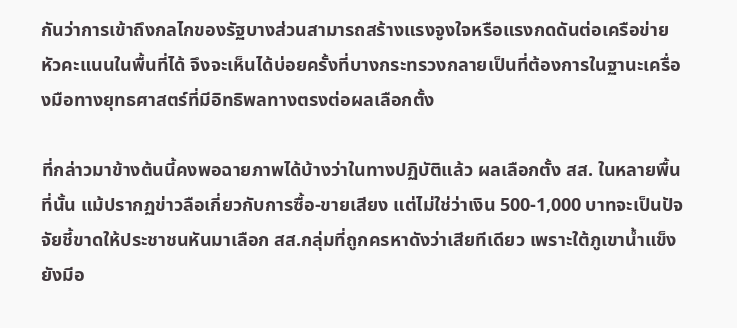กันว่าการเข้าถึงกลไกของรัฐบางส่วนสามารถสร้างแรงจูงใจหรือแรงกดดันต่อเครือข่ายหัวคะแนนในพื้นที่ได้ จึงจะเห็นได้บ่อยครั้งที่บางกระทรวงกลายเป็นที่ต้องการในฐานะเครื่องมือทางยุทธศาสตร์ที่มีอิทธิพลทางตรงต่อผลเลือกตั้ง

ที่กล่าวมาข้างต้นนี้คงพอฉายภาพได้บ้างว่าในทางปฏิบัติแล้ว ผลเลือกตั้ง สส. ในหลายพื้นที่นั้น แม้ปรากฏข่าวลือเกี่ยวกับการซื้อ-ขายเสียง แต่ไม่ใช่ว่าเงิน 500-1,000 บาทจะเป็นปัจจัยชี้ขาดให้ประชาชนหันมาเลือก สส.กลุ่มที่ถูกครหาดังว่าเสียทีเดียว เพราะใต้ภูเขาน้ำแข็งยังมีอ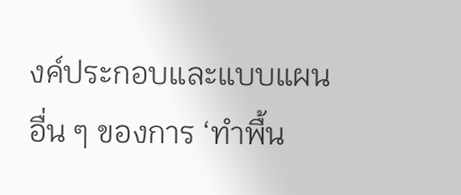งค์ประกอบและแบบแผนอื่น ๆ ของการ ‘ทำพื้น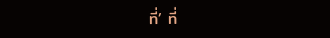ที่’ ที่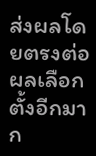ส่งผลโดยตรงต่อผลเลือกตั้งอีกมาก